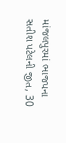માંજલપુરમાં ભાજપના સતીશ પટેલની જીત, 30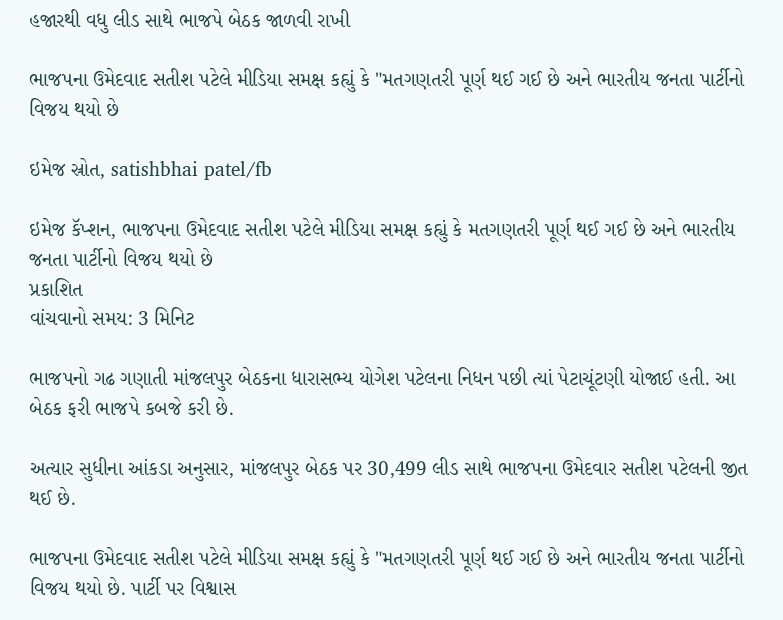હજારથી વધુ લીડ સાથે ભાજપે બેઠક જાળવી રાખી

ભાજપના ઉમેદવાદ સતીશ પટેલે મીડિયા સમક્ષ કહ્યું કે "મતગણતરી પૂર્ણ થઈ ગઈ છે અને ભારતીય જનતા પાર્ટીનો વિજય થયો છે

ઇમેજ સ્રોત, satishbhai patel/fb

ઇમેજ કૅપ્શન, ભાજપના ઉમેદવાદ સતીશ પટેલે મીડિયા સમક્ષ કહ્યું કે મતગણતરી પૂર્ણ થઈ ગઈ છે અને ભારતીય જનતા પાર્ટીનો વિજય થયો છે
પ્રકાશિત
વાંચવાનો સમય: 3 મિનિટ

ભાજપનો ગઢ ગણાતી માંજલપુર બેઠકના ધારાસભ્ય યોગેશ પટેલના નિધન પછી ત્યાં પેટાચૂંટણી યોજાઈ હતી. આ બેઠક ફરી ભાજપે કબજે કરી છે.

અત્યાર સુધીના આંકડા અનુસાર, માંજલપુર બેઠક પર 30,499 લીડ સાથે ભાજપના ઉમેદવાર સતીશ પટેલની જીત થઈ છે.

ભાજપના ઉમેદવાદ સતીશ પટેલે મીડિયા સમક્ષ કહ્યું કે "મતગણતરી પૂર્ણ થઈ ગઈ છે અને ભારતીય જનતા પાર્ટીનો વિજય થયો છે. પાર્ટી પર વિશ્વાસ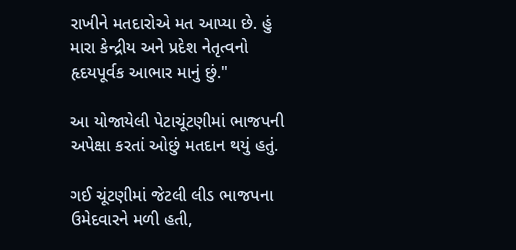રાખીને મતદારોએ મત આપ્યા છે. હું મારા કેન્દ્રીય અને પ્રદેશ નેતૃત્વનો હૃદયપૂર્વક આભાર માનું છું."

આ યોજાયેલી પેટાચૂંટણીમાં ભાજપની અપેક્ષા કરતાં ઓછું મતદાન થયું હતું.

ગઈ ચૂંટણીમાં જેટલી લીડ ભાજપના ઉમેદવારને મળી હતી,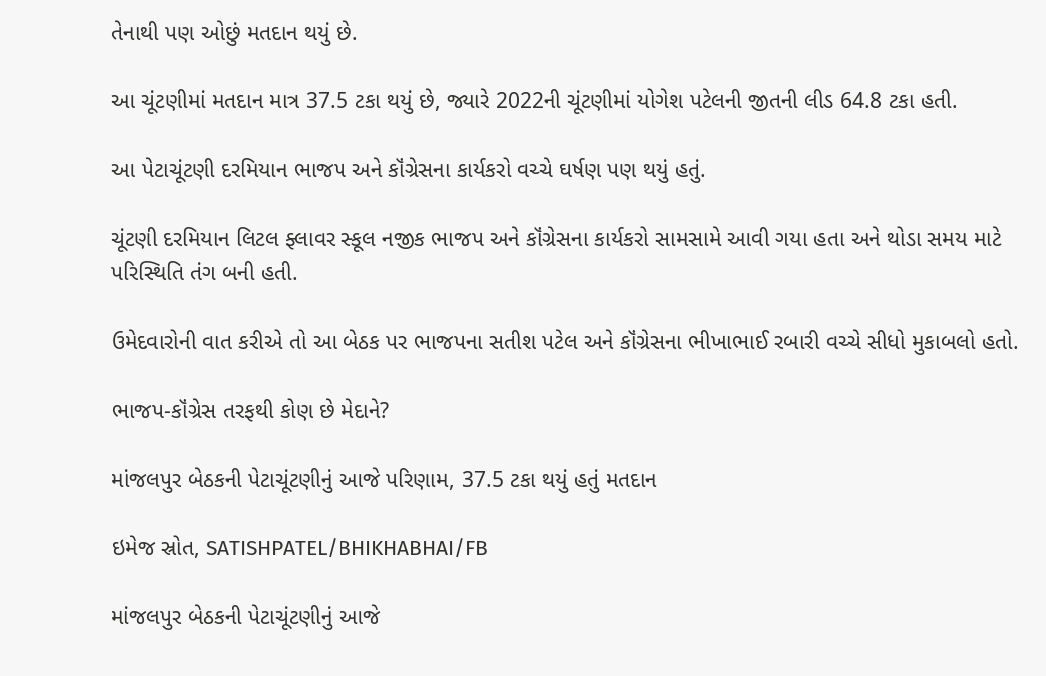તેનાથી પણ ઓછું મતદાન થયું છે.

આ ચૂંટણીમાં મતદાન માત્ર 37.5 ટકા થયું છે, જ્યારે 2022ની ચૂંટણીમાં યોગેશ પટેલની જીતની લીડ 64.8 ટકા હતી.

આ પેટાચૂંટણી દરમિયાન ભાજપ અને કૉંગ્રેસના કાર્યકરો વચ્ચે ઘર્ષણ પણ થયું હતું.

ચૂંટણી દરમિયાન લિટલ ફ્લાવર સ્કૂલ નજીક ભાજપ અને કૉંગ્રેસના કાર્યકરો સામસામે આવી ગયા હતા અને થોડા સમય માટે પરિસ્થિતિ તંગ બની હતી.

ઉમેદવારોની વાત કરીએ તો આ બેઠક પર ભાજપના સતીશ પટેલ અને કૉંગ્રેસના ભીખાભાઈ રબારી વચ્ચે સીધો મુકાબલો હતો.

ભાજપ-કૉંગ્રેસ તરફથી કોણ છે મેદાને?

માંજલપુર બેઠકની પેટાચૂંટણીનું આજે પરિણામ, 37.5 ટકા થયું હતું મતદાન

ઇમેજ સ્રોત, SATISHPATEL/BHIKHABHAI/FB

માંજલપુર બેઠકની પેટાચૂંટણીનું આજે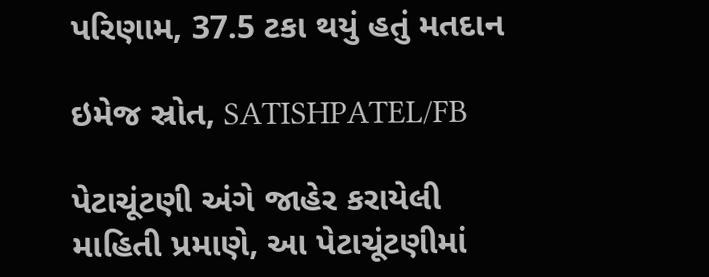પરિણામ, 37.5 ટકા થયું હતું મતદાન

ઇમેજ સ્રોત, SATISHPATEL/FB

પેટાચૂંટણી અંગે જાહેર કરાયેલી માહિતી પ્રમાણે, આ પેટાચૂંટણીમાં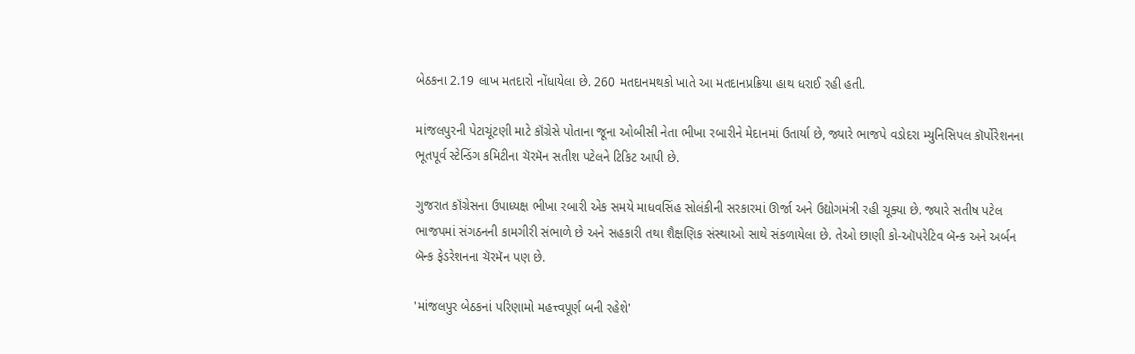બેઠકના 2.19 લાખ મતદારો નોંધાયેલા છે. 260 મતદાનમથકો ખાતે આ મતદાનપ્રક્રિયા હાથ ધરાઈ રહી હતી.

માંજલપુરની પેટાચૂંટણી માટે કૉંગ્રેસે પોતાના જૂના ઓબીસી નેતા ભીખા રબારીને મેદાનમાં ઉતાર્યા છે, જ્યારે ભાજપે વડોદરા મ્યુનિસિપલ કૉર્પોરેશનના ભૂતપૂર્વ સ્ટેન્ડિંગ કમિટીના ચૅરમૅન સતીશ પટેલને ટિકિટ આપી છે.

ગુજરાત કૉંગ્રેસના ઉપાધ્યક્ષ ભીખા રબારી એક સમયે માધવસિંહ સોલંકીની સરકારમાં ઊર્જા અને ઉદ્યોગમંત્રી રહી ચૂક્યા છે. જ્યારે સતીષ પટેલ ભાજપમાં સંગઠનની કામગીરી સંભાળે છે અને સહકારી તથા શૈક્ષણિક સંસ્થાઓ સાથે સંકળાયેલા છે. તેઓ છાણી કો-ઑપરેટિવ બૅન્ક અને અર્બન બૅન્ક ફેડરેશનના ચૅરમૅન પણ છે.

'માંજલપુર બેઠકનાં પરિણામો મહત્ત્વપૂર્ણ બની રહેશે'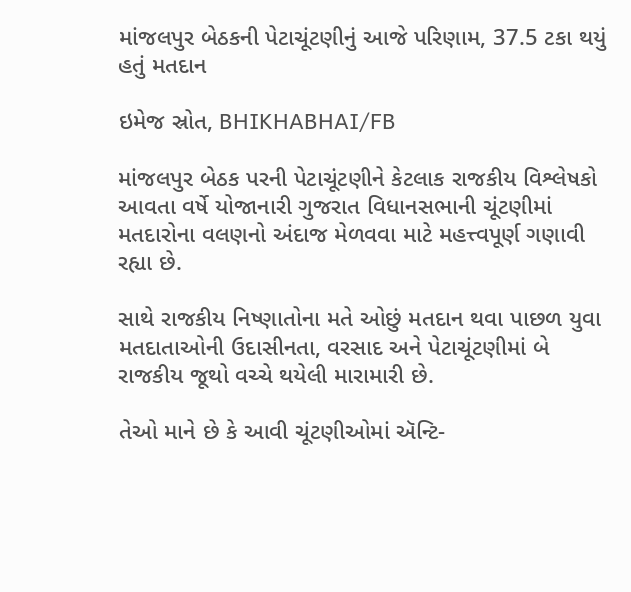માંજલપુર બેઠકની પેટાચૂંટણીનું આજે પરિણામ, 37.5 ટકા થયું હતું મતદાન

ઇમેજ સ્રોત, BHIKHABHAI/FB

માંજલપુર બેઠક પરની પેટાચૂંટણીને કેટલાક રાજકીય વિશ્લેષકો આવતા વર્ષે યોજાનારી ગુજરાત વિધાનસભાની ચૂંટણીમાં મતદારોના વલણનો અંદાજ મેળવવા માટે મહત્ત્વપૂર્ણ ગણાવી રહ્યા છે.

સાથે રાજકીય નિષ્ણાતોના મતે ઓછું મતદાન થવા પાછળ યુવા મતદાતાઓની ઉદાસીનતા, વરસાદ અને પેટાચૂંટણીમાં બે રાજકીય જૂથો વચ્ચે થયેલી મારામારી છે.

તેઓ માને છે કે આવી ચૂંટણીઓમાં ઍન્ટિ-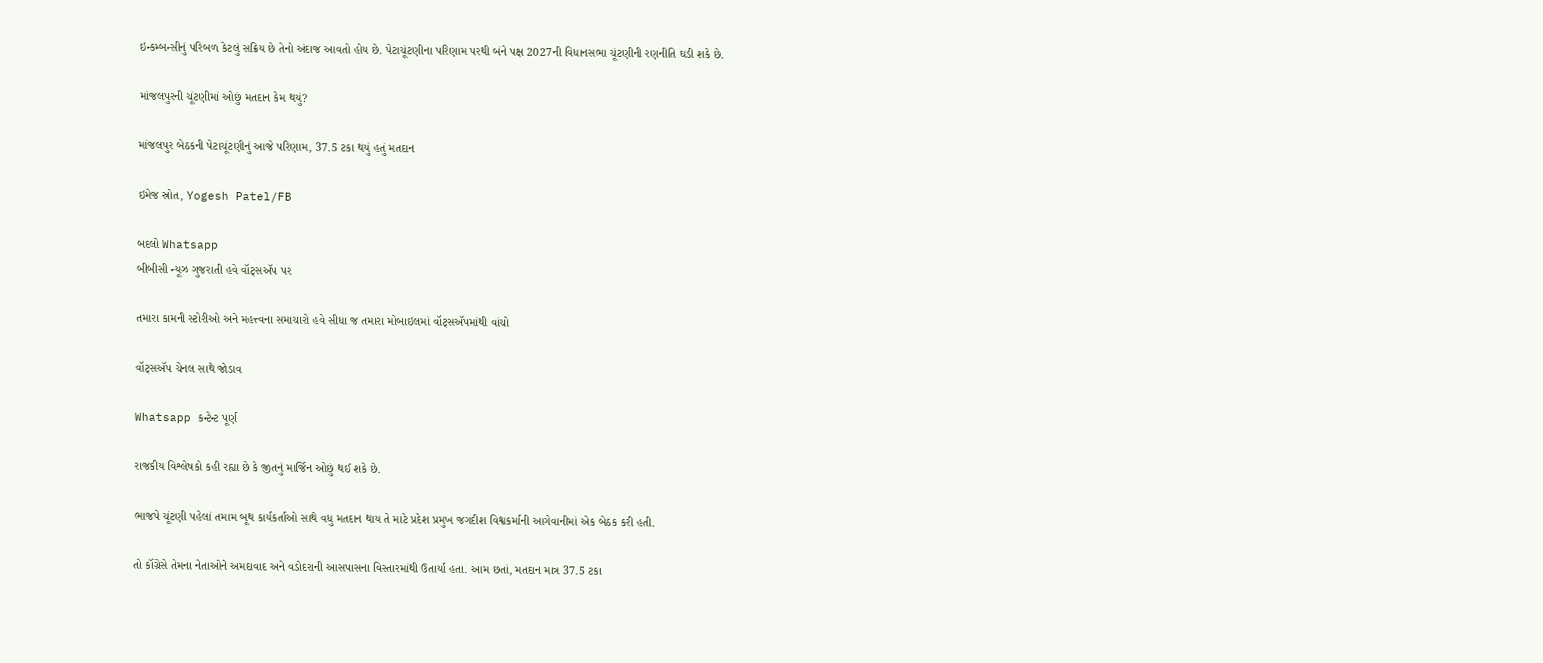ઇન્કમ્બન્સીનું પરિબળ કેટલું સક્રિય છે તેનો અંદાજ આવતો હોય છે. પેટાચૂંટણીના પરિણામ પરથી બંને પક્ષ 2027ની વિધાનસભા ચૂંટણીની રણનીતિ ઘડી શકે છે.

માંજલપુરની ચૂંટણીમાં ઓછું મતદાન કેમ થયું?

માંજલપુર બેઠકની પેટાચૂંટણીનું આજે પરિણામ, 37.5 ટકા થયું હતું મતદાન

ઇમેજ સ્રોત, Yogesh Patel/FB

બદલો Whatsapp
બીબીસી ન્યૂઝ ગુજરાતી હવે વૉટ્સઍપ પર

તમારા કામની સ્ટોરીઓ અને મહત્ત્વના સમાચારો હવે સીધા જ તમારા મોબાઇલમાં વૉટ્સઍપમાંથી વાંચો

વૉટ્સઍપ ચેનલ સાથે જોડાવ

Whatsapp કન્ટેન્ટ પૂર્ણ

રાજકીય વિશ્લેષકો કહી રહ્યા છે કે જીતનું માર્જિન ઓછું થઈ શકે છે.

ભાજપે ચૂંટણી પહેલાં તમામ બૂથ કાર્યકર્તાઓ સાથે વધુ મતદાન થાય તે માટે પ્રદેશ પ્રમુખ જગદીશ વિશ્વકર્માની આગેવાનીમાં એક બેઠક કરી હતી.

તો કૉંગ્રેસે તેમના નેતાઓને અમદાવાદ અને વડોદરાની આસપાસના વિસ્તારમાંથી ઉતાર્યા હતા. આમ છતાં, મતદાન માત્ર 37.5 ટકા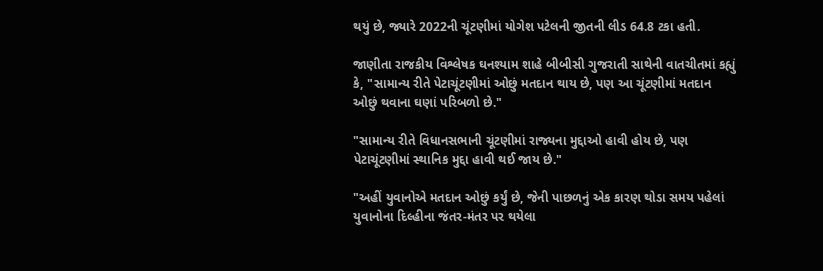થયું છે, જ્યારે 2022ની ચૂંટણીમાં યોગેશ પટેલની જીતની લીડ 64.8 ટકા હતી.

જાણીતા રાજકીય વિશ્લેષક ઘનશ્યામ શાહે બીબીસી ગુજરાતી સાથેની વાતચીતમાં કહ્યું કે, "સામાન્ય રીતે પેટાચૂંટણીમાં ઓછું મતદાન થાય છે, પણ આ ચૂંટણીમાં મતદાન ઓછું થવાના ઘણાં પરિબળો છે."

"સામાન્ય રીતે વિધાનસભાની ચૂંટણીમાં રાજ્યના મુદ્દાઓ હાવી હોય છે, પણ પેટાચૂંટણીમાં સ્થાનિક મુદ્દા હાવી થઈ જાય છે."

"અહીં યુવાનોએ મતદાન ઓછું કર્યું છે, જેની પાછળનું એક કારણ થોડા સમય પહેલાં યુવાનોના દિલ્હીના જંતર-મંતર પર થયેલા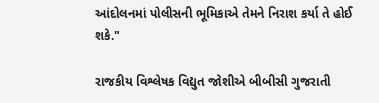આંદોલનમાં પોલીસની ભૂમિકાએ તેમને નિરાશ કર્યા તે હોઈ શકે."

રાજકીય વિશ્લેષક વિદ્યુત જોશીએ બીબીસી ગુજરાતી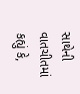સાથેની વાતચીતમાં કહ્યું કે,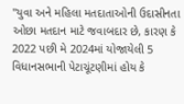"યુવા અને મહિલા મતદાતાઓની ઉદાસીનતા ઓછા મતદાન માટે જવાબદાર છે, કારણ કે 2022 પછી મે 2024માં યોજાયેલી 5 વિધાનસભાની પેટાચૂંટણીમાં હોય કે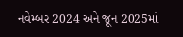નવેમ્બર 2024 અને જૂન 2025માં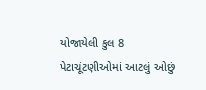યોજાયેલી કુલ 8 પેટાચૂંટણીઓમાં આટલું ઓછું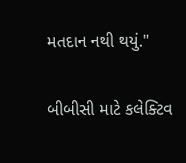મતદાન નથી થયું."

બીબીસી માટે કલેક્ટિવ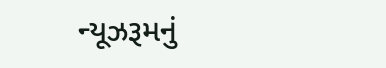ન્યૂઝરૂમનું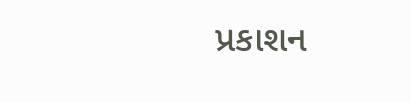પ્રકાશન